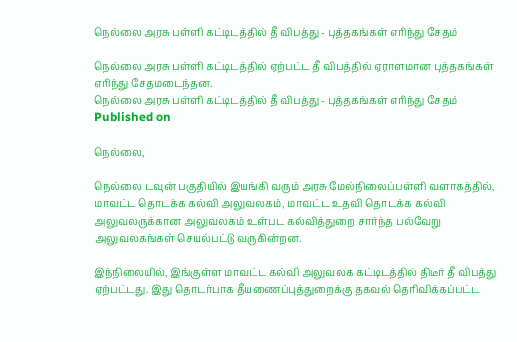நெல்லை அரசு பள்ளி கட்டிடத்தில் தீ விபத்து - புத்தகங்கள் எரிந்து சேதம்

நெல்லை அரசு பள்ளி கட்டிடத்தில் ஏற்பட்ட தீ விபத்தில் ஏராளமான புத்தகங்கள் எரிந்து சேதமடைந்தன.
நெல்லை அரசு பள்ளி கட்டிடத்தில் தீ விபத்து - புத்தகங்கள் எரிந்து சேதம்
Published on

நெல்லை,

நெல்லை டவுன் பகுதியில் இயங்கி வரும் அரசு மேல்நிலைப்பள்ளி வளாகத்தில், மாவட்ட தொடக்க கல்வி அலுவலகம், மாவட்ட உதவி தொடக்க கல்வி அலுவலருக்கான அலுவலகம் உள்பட கல்வித்துறை சார்ந்த பல்வேறு அலுவலகங்கள் செயல்பட்டு வருகின்றன.

இந்நிலையில், இங்குள்ள மாவட்ட கல்வி அலுவலக கட்டிடத்தில் திடீர் தீ விபத்து ஏற்பட்டது. இது தொடர்பாக தீயணைப்புத்துறைக்கு தகவல் தெரிவிக்கப்பட்ட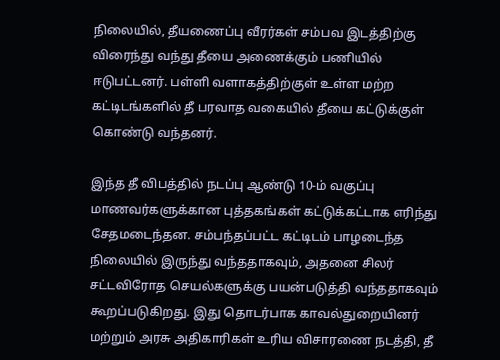நிலையில், தீயணைப்பு வீரர்கள் சம்பவ இடத்திற்கு விரைந்து வந்து தீயை அணைக்கும் பணியில் ஈடுபட்டனர். பள்ளி வளாகத்திற்குள் உள்ள மற்ற கட்டிடங்களில் தீ பரவாத வகையில் தீயை கட்டுக்குள் கொண்டு வந்தனர்.

இந்த தீ விபத்தில் நடப்பு ஆண்டு 10-ம் வகுப்பு மாணவர்களுக்கான புத்தகங்கள் கட்டுக்கட்டாக எரிந்து சேதமடைந்தன. சம்பந்தப்பட்ட கட்டிடம் பாழடைந்த நிலையில் இருந்து வந்ததாகவும், அதனை சிலர் சட்டவிரோத செயல்களுக்கு பயன்படுத்தி வந்ததாகவும் கூறப்படுகிறது. இது தொடர்பாக காவல்துறையினர் மற்றும் அரசு அதிகாரிகள் உரிய விசாரணை நடத்தி, தீ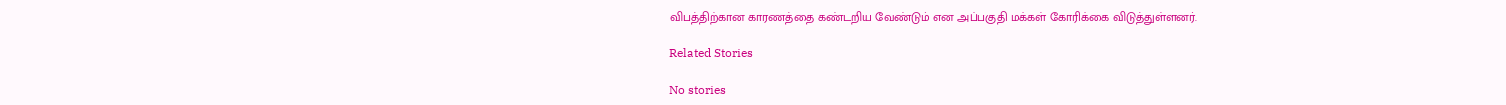விபத்திற்கான காரணத்தை கண்டறிய வேண்டும் என அப்பகுதி மக்கள் கோரிக்கை விடுத்துள்ளனர்.

Related Stories

No stories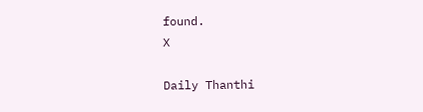found.
X

Daily Thanthi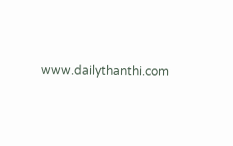www.dailythanthi.com